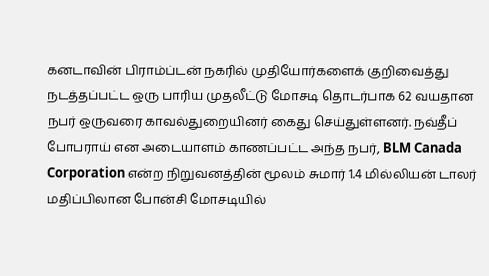கனடாவின் பிராம்ப்டன் நகரில் முதியோர்களைக் குறிவைத்து நடத்தப்பட்ட ஒரு பாரிய முதலீட்டு மோசடி தொடர்பாக 62 வயதான நபர் ஒருவரை காவல்துறையினர் கைது செய்துள்ளனர். நவ்தீப் போபராய் என அடையாளம் காணப்பட்ட அந்த நபர், BLM Canada Corporation என்ற நிறுவனத்தின் மூலம் சுமார் 1.4 மில்லியன் டாலர் மதிப்பிலான போன்சி மோசடியில்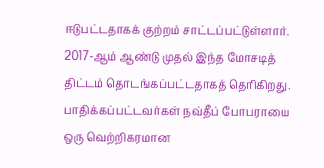ஈடுபட்டதாகக் குற்றம் சாட்டப்பட்டுள்ளார். 2017-ஆம் ஆண்டு முதல் இந்த மோசடித் திட்டம் தொடங்கப்பட்டதாகத் தெரிகிறது. பாதிக்கப்பட்டவர்கள் நவ்தீப் போபராயை ஒரு வெற்றிகரமான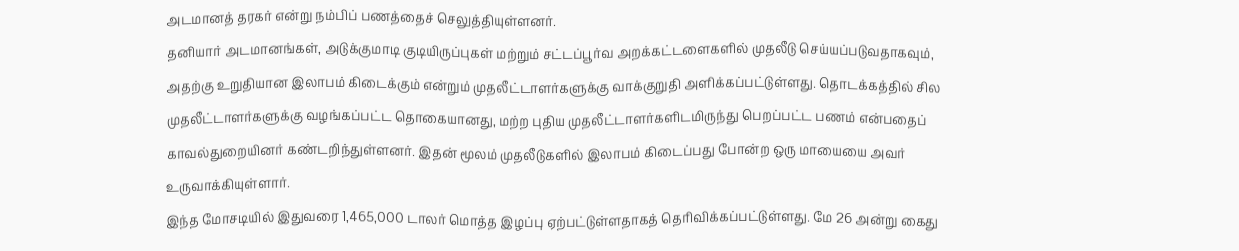அடமானத் தரகர் என்று நம்பிப் பணத்தைச் செலுத்தியுள்ளனர்.
தனியார் அடமானங்கள், அடுக்குமாடி குடியிருப்புகள் மற்றும் சட்டப்பூர்வ அறக்கட்டளைகளில் முதலீடு செய்யப்படுவதாகவும், அதற்கு உறுதியான இலாபம் கிடைக்கும் என்றும் முதலீட்டாளர்களுக்கு வாக்குறுதி அளிக்கப்பட்டுள்ளது. தொடக்கத்தில் சில முதலீட்டாளர்களுக்கு வழங்கப்பட்ட தொகையானது, மற்ற புதிய முதலீட்டாளர்களிடமிருந்து பெறப்பட்ட பணம் என்பதைப் காவல்துறையினர் கண்டறிந்துள்ளனர். இதன் மூலம் முதலீடுகளில் இலாபம் கிடைப்பது போன்ற ஒரு மாயையை அவர் உருவாக்கியுள்ளார்.
இந்த மோசடியில் இதுவரை 1,465,000 டாலர் மொத்த இழப்பு ஏற்பட்டுள்ளதாகத் தெரிவிக்கப்பட்டுள்ளது. மே 26 அன்று கைது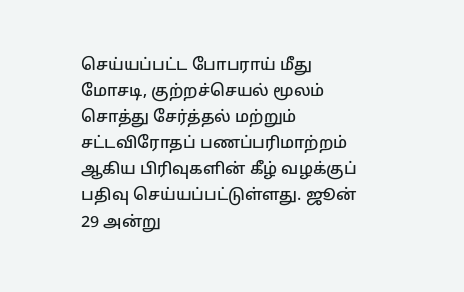செய்யப்பட்ட போபராய் மீது மோசடி, குற்றச்செயல் மூலம் சொத்து சேர்த்தல் மற்றும் சட்டவிரோதப் பணப்பரிமாற்றம் ஆகிய பிரிவுகளின் கீழ் வழக்குப் பதிவு செய்யப்பட்டுள்ளது. ஜூன் 29 அன்று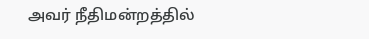அவர் நீதிமன்றத்தில்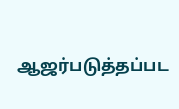ஆஜர்படுத்தப்பட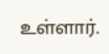உள்ளார்.